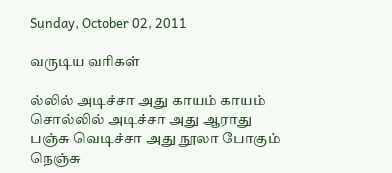Sunday, October 02, 2011

வருடிய வரிகள்

ல்லில் அடிச்சா அது காயம் காயம்
சொல்லில் அடிச்சா அது ஆராது
பஞ்சு வெடிச்சா அது நூலா போகும்
நெஞ்சு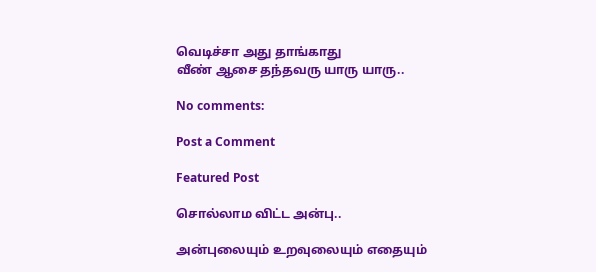வெடிச்சா அது தாங்காது
வீண் ஆசை தந்தவரு யாரு யாரு..

No comments:

Post a Comment

Featured Post

சொல்லாம விட்ட அன்பு..

அன்புலையும் உறவுலையும் எதையும்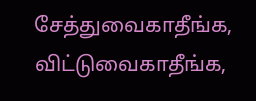சேத்துவைகாதீங்க, விட்டுவைகாதீங்க,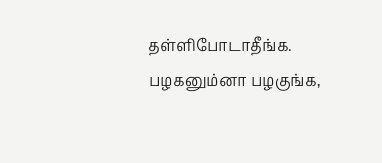தள்ளிபோடாதீங்க. பழகனும்னா பழகுங்க,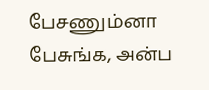பேசணும்னா பேசுங்க, அன்ப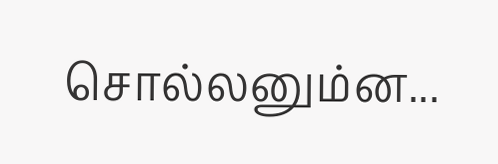சொல்லனும்ன...